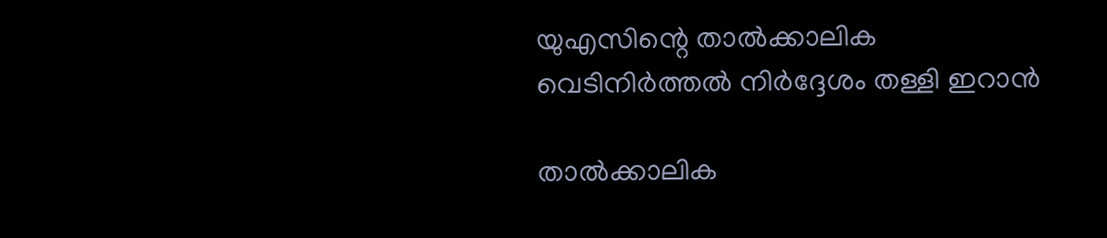യുഎസിന്റെ താൽക്കാലിക വെടിനിർത്തൽ നിർദ്ദേശം തള്ളി ഇറാൻ

താൽക്കാലിക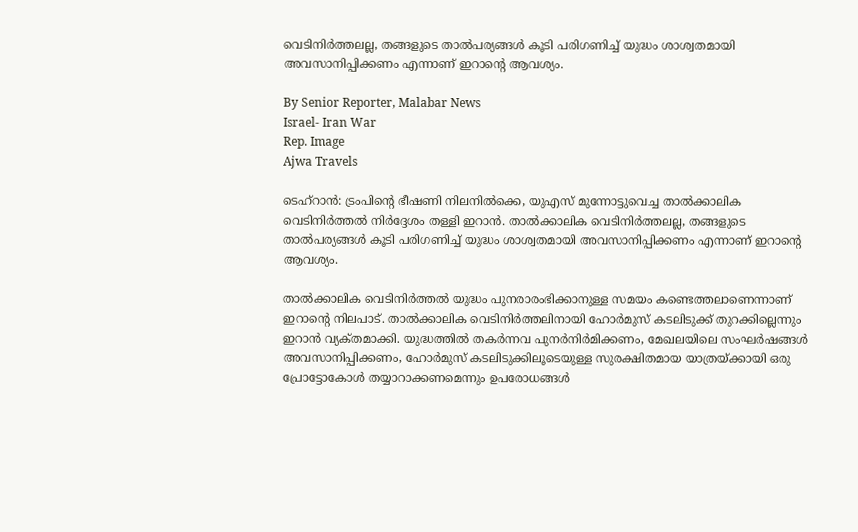വെടിനിർത്തലല്ല, തങ്ങളുടെ താൽപര്യങ്ങൾ കൂടി പരിഗണിച്ച് യുദ്ധം ശാശ്വതമായി അവസാനിപ്പിക്കണം എന്നാണ് ഇറാന്റെ ആവശ്യം.

By Senior Reporter, Malabar News
Israel- Iran War
Rep. Image
Ajwa Travels

ടെഹ്‌റാൻ: ട്രംപിന്റെ ഭീഷണി നിലനിൽക്കെ, യുഎസ് മുന്നോട്ടുവെച്ച താൽക്കാലിക വെടിനിർത്തൽ നിർദ്ദേശം തള്ളി ഇറാൻ. താൽക്കാലിക വെടിനിർത്തലല്ല, തങ്ങളുടെ താൽപര്യങ്ങൾ കൂടി പരിഗണിച്ച് യുദ്ധം ശാശ്വതമായി അവസാനിപ്പിക്കണം എന്നാണ് ഇറാന്റെ ആവശ്യം.

താൽക്കാലിക വെടിനിർത്തൽ യുദ്ധം പുനരാരംഭിക്കാനുള്ള സമയം കണ്ടെത്തലാണെന്നാണ് ഇറാന്റെ നിലപാട്. താൽക്കാലിക വെടിനിർത്തലിനായി ഹോർമുസ് കടലിടുക്ക് തുറക്കില്ലെന്നും ഇറാൻ വ്യക്‌തമാക്കി. യുദ്ധത്തിൽ തകർന്നവ പുനർനിർമിക്കണം, മേഖലയിലെ സംഘർഷങ്ങൾ അവസാനിപ്പിക്കണം, ഹോർമുസ് കടലിടുക്കിലൂടെയുള്ള സുരക്ഷിതമായ യാത്രയ്‌ക്കായി ഒരു പ്രോട്ടോകോൾ തയ്യാറാക്കണമെന്നും ഉപരോധങ്ങൾ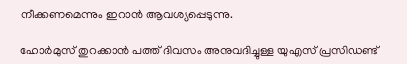നീക്കണമെന്നും ഇറാൻ ആവശ്യപ്പെടുന്നു.

ഹോർമുസ് തുറക്കാൻ പത്ത് ദിവസം അനുവദിച്ചുള്ള യുഎസ് പ്രസിഡണ്ട്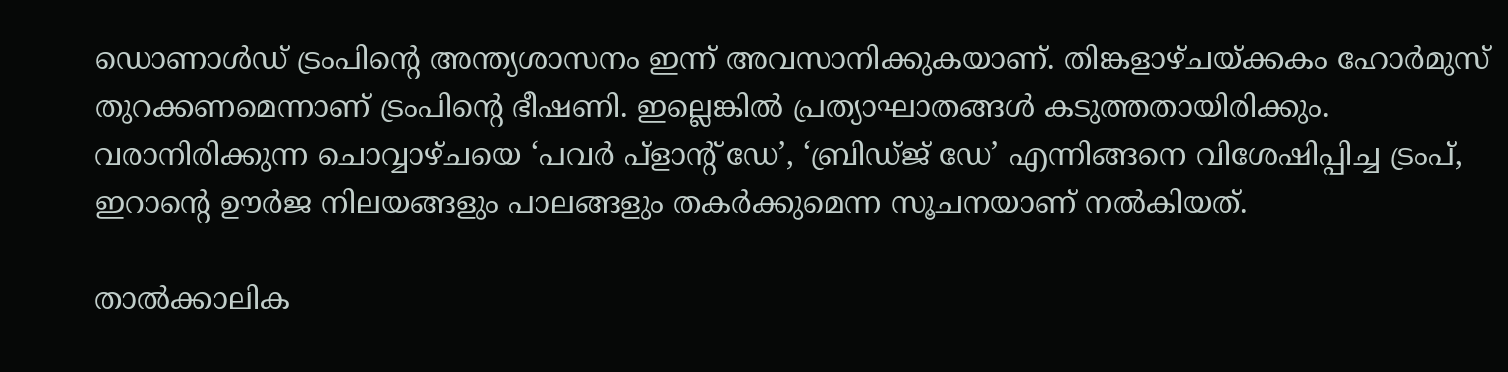ഡൊണാൾഡ് ട്രംപിന്റെ അന്ത്യശാസനം ഇന്ന് അവസാനിക്കുകയാണ്. തിങ്കളാഴ്‌ചയ്‌ക്കകം ഹോർമുസ് തുറക്കണമെന്നാണ് ട്രംപിന്റെ ഭീഷണി. ഇല്ലെങ്കിൽ പ്രത്യാഘാതങ്ങൾ കടുത്തതായിരിക്കും. വരാനിരിക്കുന്ന ചൊവ്വാഴ്‌ചയെ ‘പവർ പ്ളാന്റ് ഡേ’, ‘ബ്രിഡ്‌ജ്‌ ഡേ’ എന്നിങ്ങനെ വിശേഷിപ്പിച്ച ട്രംപ്, ഇറാന്റെ ഊർജ നിലയങ്ങളും പാലങ്ങളും തകർക്കുമെന്ന സൂചനയാണ് നൽകിയത്.

താൽക്കാലിക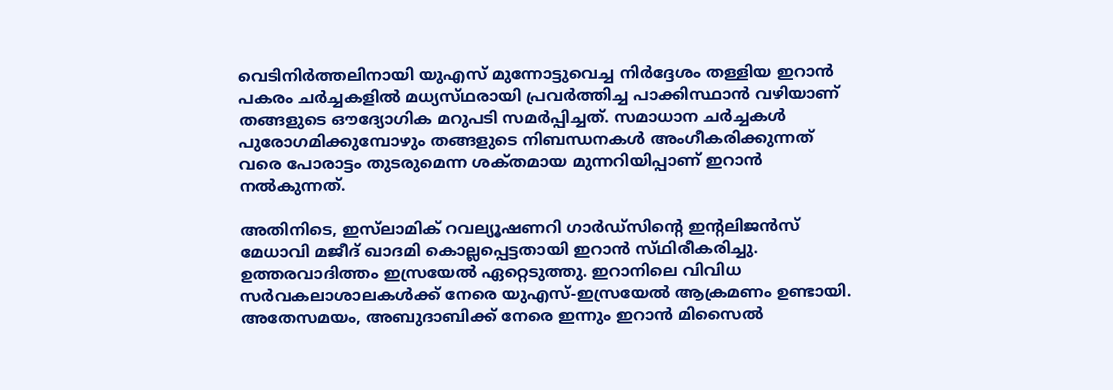വെടിനിർത്തലിനായി യുഎസ് മുന്നോട്ടുവെച്ച നിർദ്ദേശം തള്ളിയ ഇറാൻ പകരം ചർച്ചകളിൽ മധ്യസ്‌ഥരായി പ്രവർത്തിച്ച പാക്കിസ്ഥാൻ വഴിയാണ് തങ്ങളുടെ ഔദ്യോഗിക മറുപടി സമർപ്പിച്ചത്. സമാധാന ചർച്ചകൾ പുരോഗമിക്കുമ്പോഴും തങ്ങളുടെ നിബന്ധനകൾ അംഗീകരിക്കുന്നത് വരെ പോരാട്ടം തുടരുമെന്ന ശക്‌തമായ മുന്നറിയിപ്പാണ് ഇറാൻ നൽകുന്നത്.

അതിനിടെ, ഇസ്‌ലാമിക് റവല്യൂഷണറി ഗാർഡ്‌സിന്റെ ഇന്റലിജൻസ് മേധാവി മജീദ് ഖാദമി കൊല്ലപ്പെട്ടതായി ഇറാൻ സ്‌ഥിരീകരിച്ചു. ഉത്തരവാദിത്തം ഇസ്രയേൽ ഏറ്റെടുത്തു. ഇറാനിലെ വിവിധ സർവകലാശാലകൾക്ക് നേരെ യുഎസ്-ഇസ്രയേൽ ആക്രമണം ഉണ്ടായി. അതേസമയം, അബുദാബിക്ക് നേരെ ഇന്നും ഇറാൻ മിസൈൽ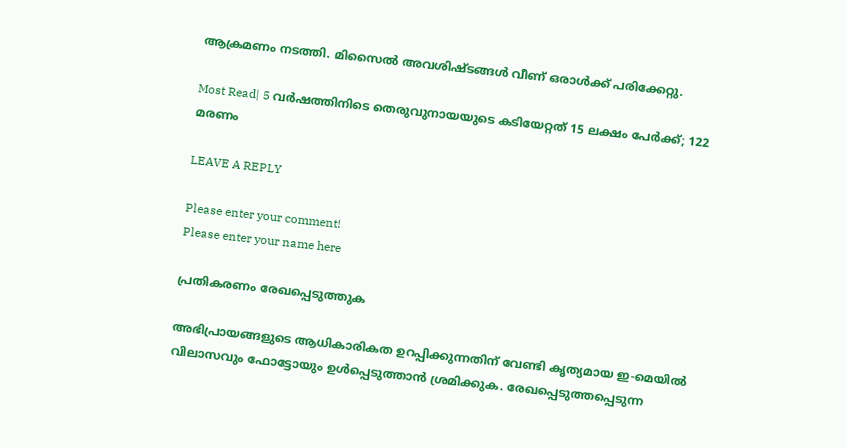ആക്രമണം നടത്തി. മിസൈൽ അവശിഷ്‌ടങ്ങൾ വീണ് ഒരാൾക്ക് പരിക്കേറ്റു.

Most Read| 5 വർഷത്തിനിടെ തെരുവുനായയുടെ കടിയേറ്റത് 15 ലക്ഷം പേർക്ക്; 122 മരണം

LEAVE A REPLY

Please enter your comment!
Please enter your name here

പ്രതികരണം രേഖപ്പെടുത്തുക

അഭിപ്രായങ്ങളുടെ ആധികാരികത ഉറപ്പിക്കുന്നതിന് വേണ്ടി കൃത്യമായ ഇ-മെയിൽ വിലാസവും ഫോട്ടോയും ഉൾപ്പെടുത്താൻ ശ്രമിക്കുക. രേഖപ്പെടുത്തപ്പെടുന്ന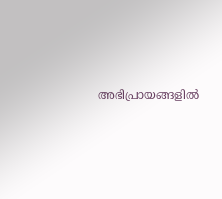അഭിപ്രായങ്ങളിൽ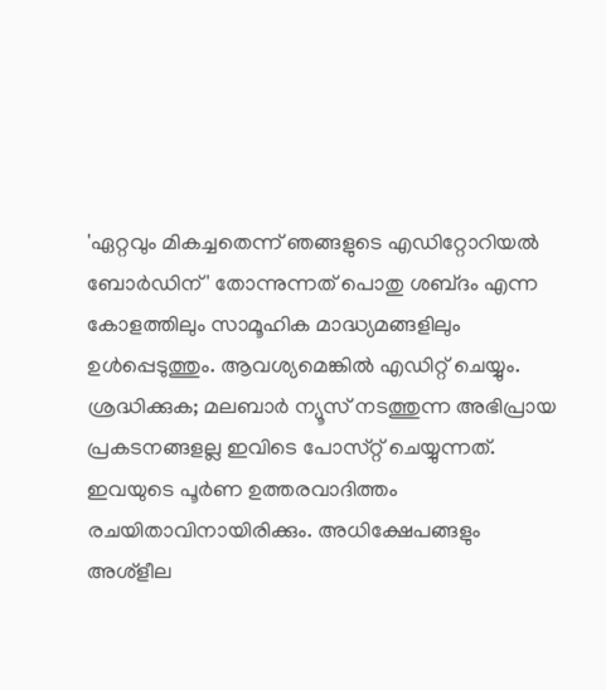'ഏറ്റവും മികച്ചതെന്ന് ഞങ്ങളുടെ എഡിറ്റോറിയൽ ബോർഡിന്' തോന്നുന്നത് പൊതു ശബ്‌ദം എന്ന കോളത്തിലും സാമൂഹിക മാദ്ധ്യമങ്ങളിലും ഉൾപ്പെടുത്തും. ആവശ്യമെങ്കിൽ എഡിറ്റ് ചെയ്യും. ശ്രദ്ധിക്കുക; മലബാർ ന്യൂസ് നടത്തുന്ന അഭിപ്രായ പ്രകടനങ്ങളല്ല ഇവിടെ പോസ്‌റ്റ് ചെയ്യുന്നത്. ഇവയുടെ പൂർണ ഉത്തരവാദിത്തം രചയിതാവിനായിരിക്കും. അധിക്ഷേപങ്ങളും അശ്‌ളീല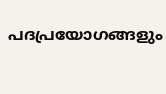പദപ്രയോഗങ്ങളും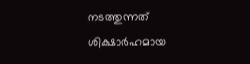നടത്തുന്നത് ശിക്ഷാർഹമായ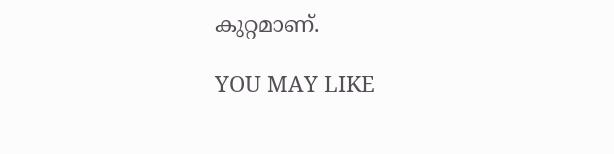കുറ്റമാണ്.

YOU MAY LIKE